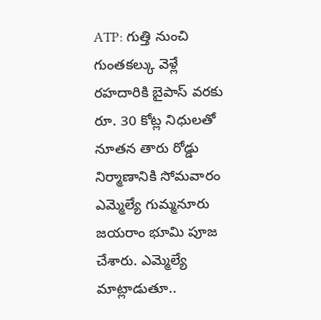ATP: గుత్తి నుంచి గుంతకల్కు వెళ్లే రహదారికి బైపాస్ వరకు రూ. 30 కోట్ల నిధులతో నూతన తారు రోడ్డు నిర్మాణానికి సోమవారం ఎమ్మెల్యే గుమ్మనూరు జయరాం భూమి పూజ చేశారు. ఎమ్మెల్యే మాట్లాడుతూ..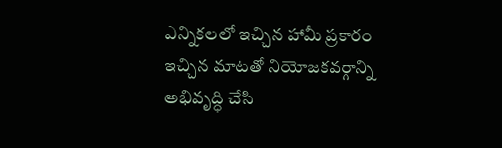ఎన్నికలలో ఇచ్చిన హామీ ప్రకారం ఇచ్చిన మాటతో నియోజకవర్గాన్ని అభివృద్ధి చేసి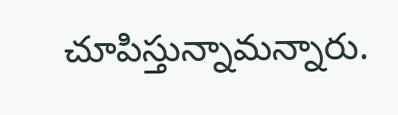చూపిస్తున్నామన్నారు.